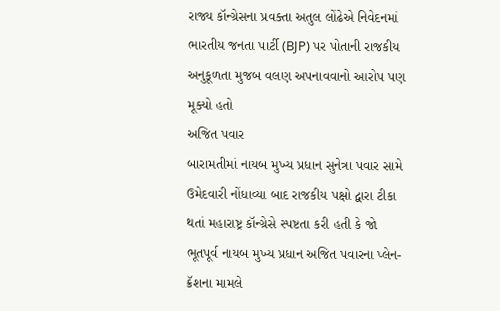રાજ્ય કૉન્ગ્રેસના પ્રવક્તા અતુલ લોંઢેએ નિવેદનમાં ભારતીય જનતા પાર્ટી (BJP) પર પોતાની રાજકીય અનુકૂળતા મુજબ વલણ અપનાવવાનો આરોપ પણ મૂક્યો હતો
અજિત પવાર
બારામતીમાં નાયબ મુખ્ય પ્રધાન સુનેત્રા પવાર સામે ઉમેદવારી નોંધાવ્યા બાદ રાજકીય પક્ષો દ્વારા ટીકા થતાં મહારાષ્ટ્ર કૉન્ગ્રેસે સ્પષ્ટતા કરી હતી કે જો ભૂતપૂર્વ નાયબ મુખ્ય પ્રધાન અજિત પવારના પ્લેન-ક્રૅશના મામલે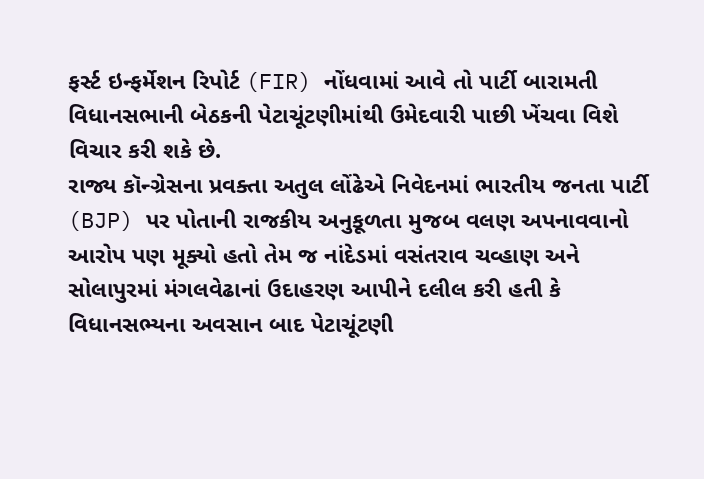ફર્સ્ટ ઇન્ફર્મેશન રિપોર્ટ (FIR) નોંધવામાં આવે તો પાર્ટી બારામતી વિધાનસભાની બેઠકની પેટાચૂંટણીમાંથી ઉમેદવારી પાછી ખેંચવા વિશે વિચાર કરી શકે છે.
રાજ્ય કૉન્ગ્રેસના પ્રવક્તા અતુલ લોંઢેએ નિવેદનમાં ભારતીય જનતા પાર્ટી (BJP) પર પોતાની રાજકીય અનુકૂળતા મુજબ વલણ અપનાવવાનો આરોપ પણ મૂક્યો હતો તેમ જ નાંદેડમાં વસંતરાવ ચવ્હાણ અને સોલાપુરમાં મંગલવેઢાનાં ઉદાહરણ આપીને દલીલ કરી હતી કે વિધાનસભ્યના અવસાન બાદ પેટાચૂંટણી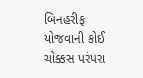બિનહરીફ યોજવાની કોઈ ચોક્કસ પરંપરા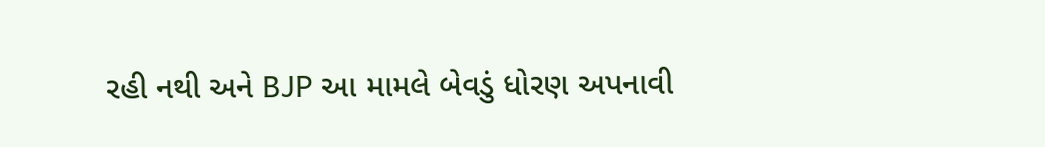રહી નથી અને BJP આ મામલે બેવડું ધોરણ અપનાવી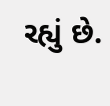રહ્યું છે.